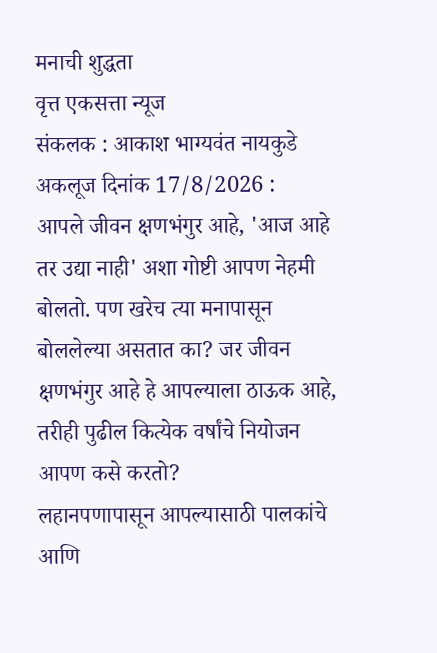मनाची शुद्धता
वृत्त एकसत्ता न्यूज
संकलक : आकाश भाग्यवंत नायकुडे
अकलूज दिनांक 17/8/2026 :
आपले जीवन क्षणभंगुर आहे, 'आज आहे तर उद्या नाही' अशा गोष्टी आपण नेहमी बोलतो. पण खरेच त्या मनापासून बोललेल्या असतात का? जर जीवन क्षणभंगुर आहे हे आपल्याला ठाऊक आहे, तरीही पुढील कित्येक वर्षांचे नियोजन आपण कसे करतो?
लहानपणापासून आपल्यासाठी पालकांचे आणि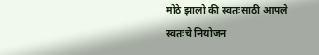मोठे झालो की स्वतःसाठी आपले स्वतःचे नियोजन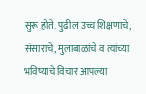सुरू होते. पुढील उच्च शिक्षणाचे, संसाराचे, मुलाबाळांचे व त्यांच्या भविष्याचे विचार आपल्या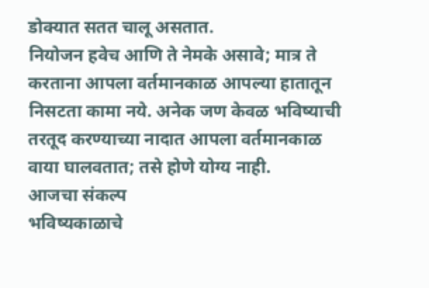डोक्यात सतत चालू असतात.
नियोजन हवेच आणि ते नेमके असावे; मात्र ते करताना आपला वर्तमानकाळ आपल्या हातातून निसटता कामा नये. अनेक जण केवळ भविष्याची तरतूद करण्याच्या नादात आपला वर्तमानकाळ वाया घालवतात; तसे होणे योग्य नाही.
आजचा संकल्प
भविष्यकाळाचे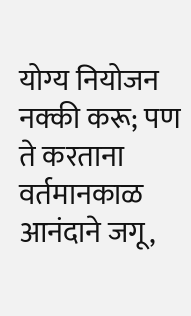योग्य नियोजन नक्की करू; पण ते करताना वर्तमानकाळ आनंदाने जगू,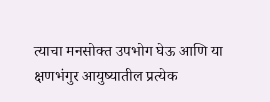त्याचा मनसोक्त उपभोग घेऊ आणि या क्षणभंगुर आयुष्यातील प्रत्येक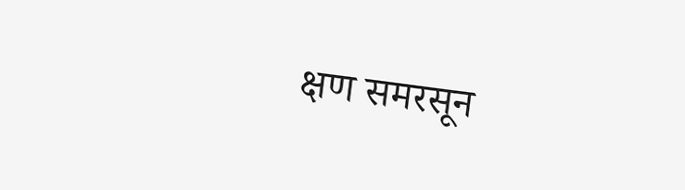क्षण समरसून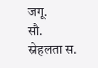जगू.
सौ. स्नेहलता स.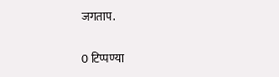जगताप.

0 टिप्पण्या